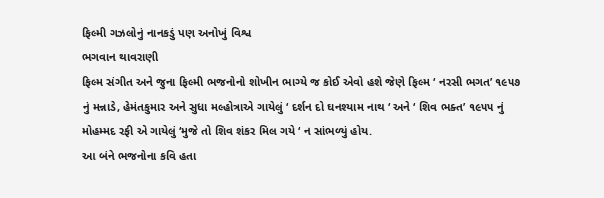ફિલ્મી ગઝલોનું નાનકડું પણ અનોખું વિશ્વ
ભગવાન થાવરાણી
ફિલ્મ સંગીત અને જુના ફિલ્મી ભજનોનો શોખીન ભાગ્યે જ કોઈ એવો હશે જેણે ફિલ્મ ‘ નરસી ભગત’ ૧૯૫૭ નું મન્નાડે, હેમંતકુમાર અને સુધા મલ્હોત્રાએ ગાયેલું ‘ દર્શન દો ઘનશ્યામ નાથ ‘ અને ‘ શિવ ભક્ત’ ૧૯૫૫ નું મોહમ્મદ રફી એ ગાયેલું ‘મુજે તો શિવ શંકર મિલ ગયે ‘ ન સાંભળ્યું હોય.
આ બંને ભજનોના કવિ હતા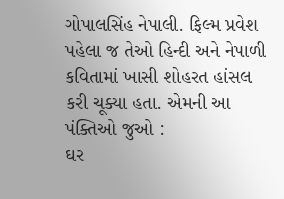ગોપાલસિંહ નેપાલી. ફિલ્મ પ્રવેશ પહેલા જ તેઓ હિન્દી અને નેપાળી કવિતામાં ખાસી શોહરત હાંસલ કરી ચૂક્યા હતા. એમની આ પંક્તિઓ જુઓ :
ઘર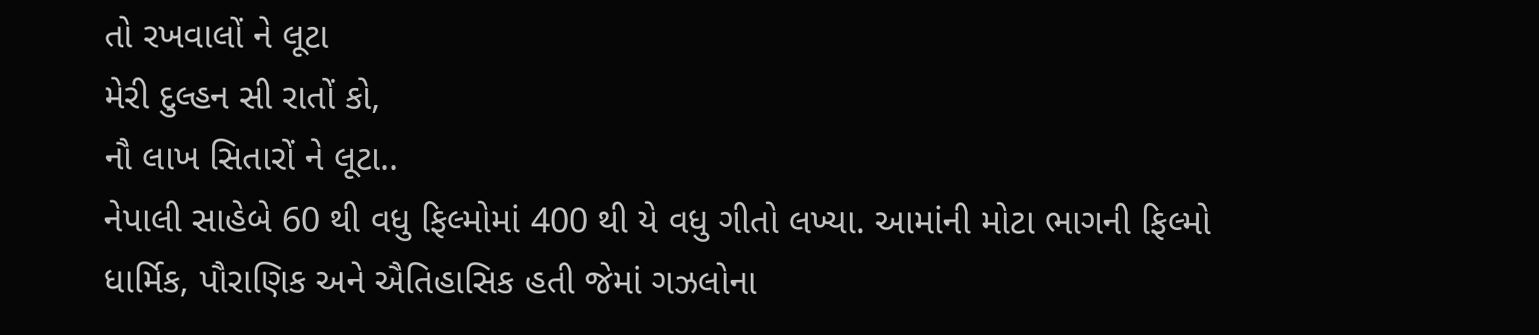તો રખવાલોં ને લૂટા
મેરી દુલ્હન સી રાતોં કો,
નૌ લાખ સિતારોં ને લૂટા..
નેપાલી સાહેબે 60 થી વધુ ફિલ્મોમાં 400 થી યે વધુ ગીતો લખ્યા. આમાંની મોટા ભાગની ફિલ્મો ધાર્મિક, પૌરાણિક અને ઐતિહાસિક હતી જેમાં ગઝલોના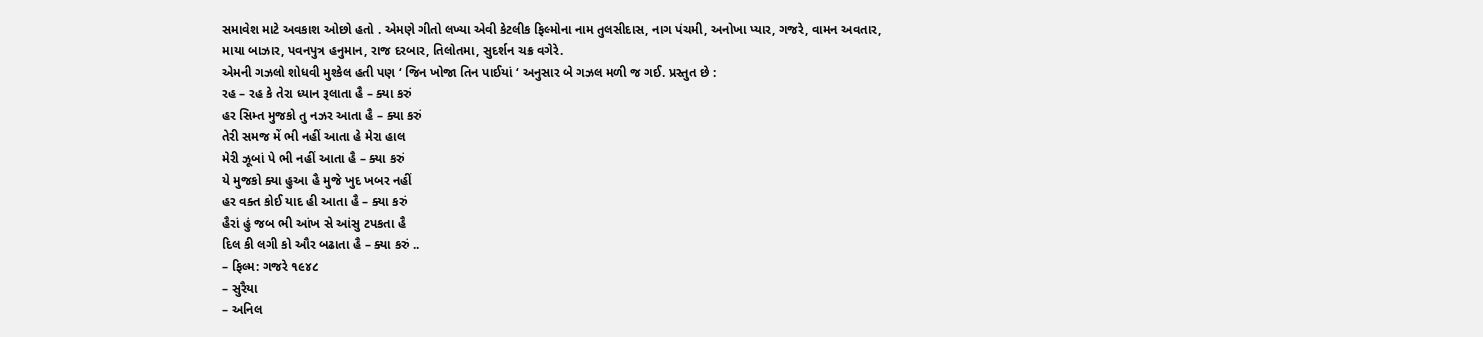સમાવેશ માટે અવકાશ ઓછો હતો . એમણે ગીતો લખ્યા એવી કેટલીક ફિલ્મોના નામ તુલસીદાસ, નાગ પંચમી, અનોખા પ્યાર, ગજરે, વામન અવતાર, માયા બાઝાર, પવનપુત્ર હનુમાન, રાજ દરબાર, તિલોતમા, સુદર્શન ચક્ર વગેરે.
એમની ગઝલો શોધવી મુશ્કેલ હતી પણ ‘ જિન ખોજા તિન પાઈયાં ‘ અનુસાર બે ગઝલ મળી જ ગઈ. પ્રસ્તુત છે :
રહ – રહ કે તેરા ધ્યાન રૂલાતા હૈ – ક્યા કરું
હર સિમ્ત મુજકો તુ નઝર આતા હૈ – ક્યા કરું
તેરી સમજ મેં ભી નહીં આતા હે મેરા હાલ
મેરી ઝૂબાં પે ભી નહીં આતા હૈ – ક્યા કરું
યે મુજકો ક્યા હુઆ હૈ મુજે ખુદ ખબર નહીં
હર વક્ત કોઈ યાદ હી આતા હૈ – ક્યા કરું
હૈરાં હું જબ ભી આંખ સે આંસુ ટપકતા હૈ
દિલ કી લગી કો ઔર બઢાતા હૈ – ક્યા કરું ..
– ફિલ્મ: ગજરે ૧૯૪૮
– સુરૈયા
– અનિલ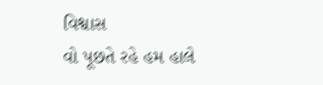વિશ્વાસ
વો પૂછતે રહે હમ હાલે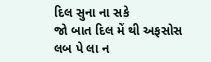દિલ સુના ના સકે
જો બાત દિલ મેં થી અફસોસ લબ પે લા ન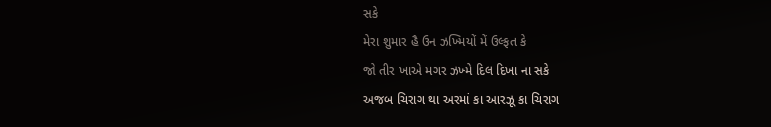સકે
મેરા શુમાર હૈ ઉન ઝખ્મિયોં મેં ઉલ્ફત કે
જો તીર ખાએ મગર ઝખ્મે દિલ દિખા ના સકે
અજબ ચિરાગ થા અરમાં કા આરઝૂ કા ચિરાગ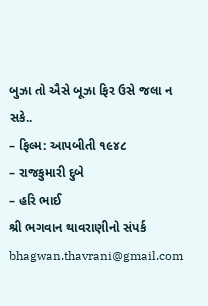બુઝા તો ઐસે બૂઝા ફિર ઉસે જલા ન સકે..
– ફિલ્મ: આપબીતી ૧૯૪૮
– રાજકુમારી દુબે
– હરિ ભાઈ
શ્રી ભગવાન થાવરાણીનો સંપર્ક bhagwan.thavrani@gmail.com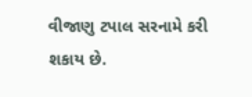વીજાણુ ટપાલ સરનામે કરી શકાય છે.